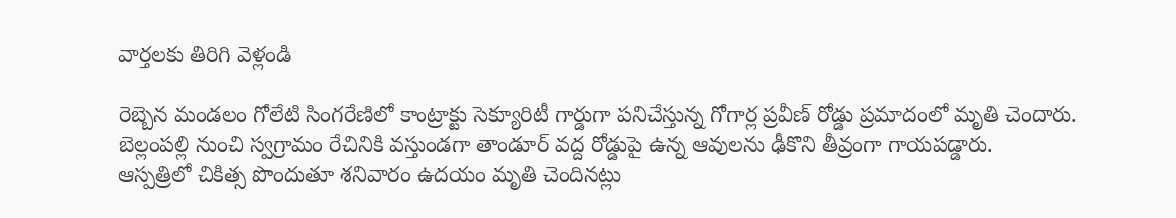వార్తలకు తిరిగి వెళ్లండి

రెబ్బెన మండలం గోలేటి సింగరేణిలో కాంట్రాక్టు సెక్యూరిటీ గార్డుగా పనిచేస్తున్న గోగార్ల ప్రవీణ్ రోడ్డు ప్రమాదంలో మృతి చెందారు. బెల్లంపల్లి నుంచి స్వగ్రామం రేచినికి వస్తుండగా తాండూర్ వద్ద రోడ్డుపై ఉన్న ఆవులను ఢీకొని తీవ్రంగా గాయపడ్డారు.
ఆస్పత్రిలో చికిత్స పొందుతూ శనివారం ఉదయం మృతి చెందినట్లు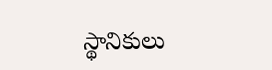స్థానికులు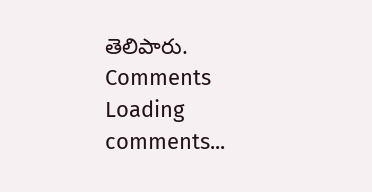తెలిపారు.
Comments
Loading comments...